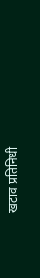खटाव प्रतिनिधी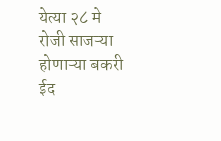येत्या २८ मे रोजी साजऱ्या होणाऱ्या बकरी ईद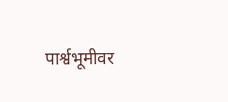पार्श्वभूमीवर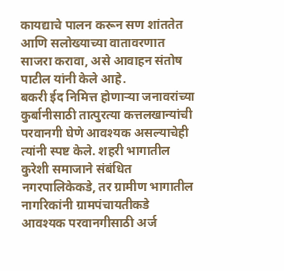कायद्याचे पालन करून सण शांततेत आणि सलोख्याच्या वातावरणात साजरा करावा, असे आवाहन संतोष पाटील यांनी केले आहे.
बकरी ईद निमित्त होणाऱ्या जनावरांच्या कुर्बानीसाठी तात्पुरत्या कत्तलखान्यांची परवानगी घेणे आवश्यक असल्याचेही त्यांनी स्पष्ट केले. शहरी भागातील कुरेशी समाजाने संबंधित नगरपालिकेकडे, तर ग्रामीण भागातील नागरिकांनी ग्रामपंचायतीकडे आवश्यक परवानगीसाठी अर्ज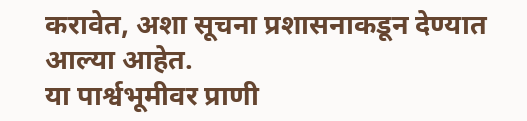करावेत, अशा सूचना प्रशासनाकडून देण्यात आल्या आहेत.
या पार्श्वभूमीवर प्राणी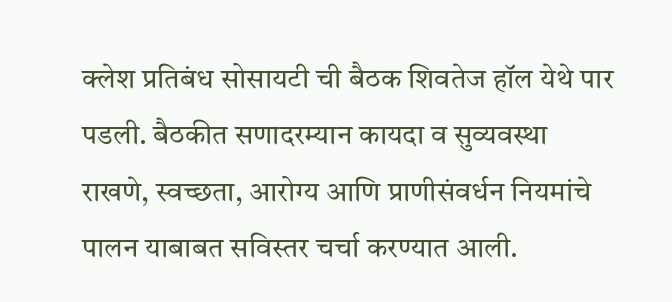क्लेश प्रतिबंध सोसायटी ची बैठक शिवतेज हॉल येथे पार पडली. बैठकीत सणादरम्यान कायदा व सुव्यवस्था राखणे, स्वच्छता, आरोग्य आणि प्राणीसंवर्धन नियमांचे पालन याबाबत सविस्तर चर्चा करण्यात आली.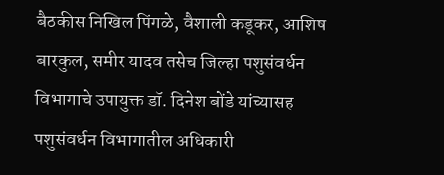बैठकीस निखिल पिंगळे, वैशाली कडूकर, आशिष बारकुल, समीर यादव तसेच जिल्हा पशुसंवर्धन विभागाचे उपायुक्त डॉ. दिनेश बोंडे यांच्यासह पशुसंवर्धन विभागातील अधिकारी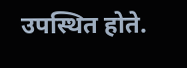उपस्थित होते.